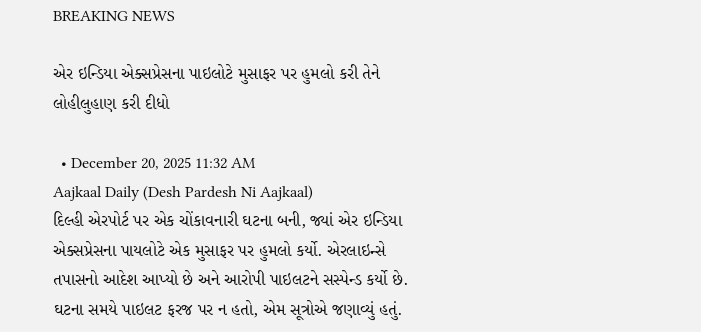BREAKING NEWS

એર ઇન્ડિયા એક્સપ્રેસના પાઇલોટે મુસાફર પર હુમલો કરી તેને લોહીલુહાણ કરી દીધો

  • December 20, 2025 11:32 AM
Aajkaal Daily (Desh Pardesh Ni Aajkaal)
દિલ્હી એરપોર્ટ પર એક ચોંકાવનારી ઘટના બની, જ્યાં એર ઇન્ડિયા એક્સપ્રેસના પાયલોટે એક મુસાફર પર હુમલો કર્યો. એરલાઇન્સે તપાસનો આદેશ આપ્યો છે અને આરોપી પાઇલટને સસ્પેન્ડ કર્યો છે. ઘટના સમયે પાઇલટ ફરજ પર ન હતો, એમ સૂત્રોએ જણાવ્યું હતું.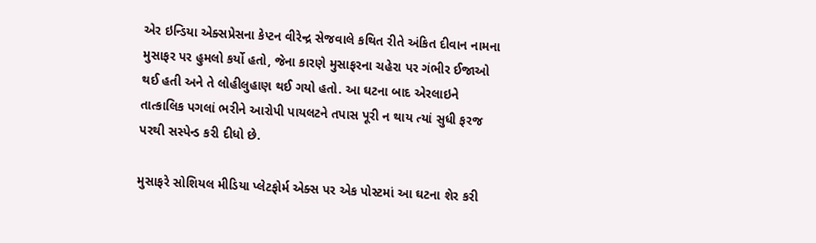એર ઇન્ડિયા એક્સપ્રેસના કેપ્ટન વીરેન્દ્ર સેજવાલે કથિત રીતે અંકિત દીવાન નામના મુસાફર પર હુમલો કર્યો હતો, જેના કારણે મુસાફરના ચહેરા પર ગંભીર ઈજાઓ થઈ હતી અને તે લોહીલુહાણ થઈ ગયો હતો. આ ઘટના બાદ એરલાઇને તાત્કાલિક પગલાં ભરીને આરોપી પાયલટને તપાસ પૂરી ન થાય ત્યાં સુધી ફરજ પરથી સસ્પેન્ડ કરી દીધો છે.

મુસાફરે સોશિયલ મીડિયા પ્લેટફોર્મ એક્સ પર એક પોસ્ટમાં આ ઘટના શેર કરી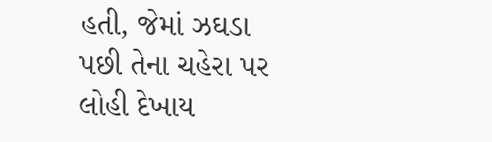હતી, જેમાં ઝઘડા પછી તેના ચહેરા પર લોહી દેખાય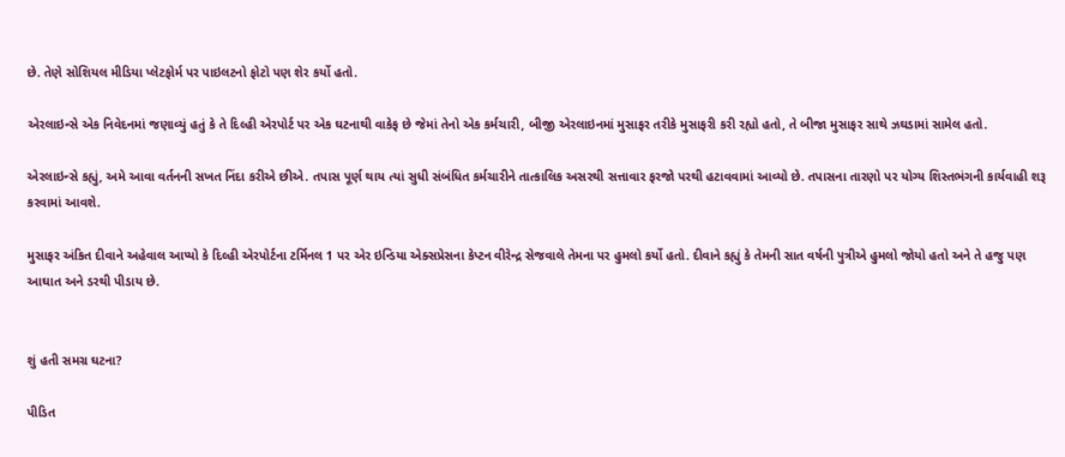છે. તેણે સોશિયલ મીડિયા પ્લેટફોર્મ પર પાઇલટનો ફોટો પણ શેર કર્યો હતો.

એરલાઇન્સે એક નિવેદનમાં જણાવ્યું હતું કે તે દિલ્હી એરપોર્ટ પર એક ઘટનાથી વાકેફ છે જેમાં તેનો એક કર્મચારી, બીજી એરલાઇનમાં મુસાફર તરીકે મુસાફરી કરી રહ્યો હતો, તે બીજા મુસાફર સાથે ઝઘડામાં સામેલ હતો.

એરલાઇન્સે કહ્યું, અમે આવા વર્તનની સખત નિંદા કરીએ છીએ. તપાસ પૂર્ણ થાય ત્યાં સુધી સંબંધિત કર્મચારીને તાત્કાલિક અસરથી સત્તાવાર ફરજો પરથી હટાવવામાં આવ્યો છે. તપાસના તારણો પર યોગ્ય શિસ્તભંગની કાર્યવાહી શરૂ કરવામાં આવશે.

મુસાફર અંકિત દીવાને અહેવાલ આપ્યો કે દિલ્હી એરપોર્ટના ટર્મિનલ 1 પર એર ઇન્ડિયા એક્સપ્રેસના કેપ્ટન વીરેન્દ્ર સેજવાલે તેમના પર હુમલો કર્યો હતો. દીવાને કહ્યું કે તેમની સાત વર્ષની પુત્રીએ હુમલો જોયો હતો અને તે હજુ પણ આઘાત અને ડરથી પીડાય છે.


શું હતી સમગ્ર ઘટના?

પીડિત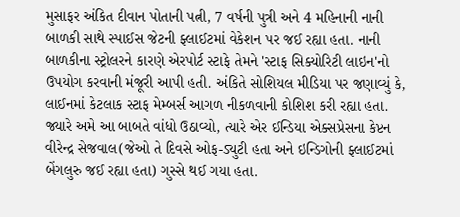મુસાફર અંકિત દીવાન પોતાની પત્ની, 7 વર્ષની પુત્રી અને 4 મહિનાની નાની બાળકી સાથે સ્પાઈસ જેટની ફ્લાઈટમાં વેકેશન પર જઈ રહ્યા હતા. નાની બાળકીના સ્ટ્રોલરને કારણે એરપોર્ટ સ્ટાફે તેમને 'સ્ટાફ સિક્યોરિટી લાઇન'નો ઉપયોગ કરવાની મંજૂરી આપી હતી. અંકિતે સોશિયલ મીડિયા પર જણાવ્યું કે, લાઈનમાં કેટલાક સ્ટાફ મેમ્બર્સ આગળ નીકળવાની કોશિશ કરી રહ્યા હતા. જ્યારે અમે આ બાબતે વાંધો ઉઠાવ્યો, ત્યારે એર ઈન્ડિયા એક્સપ્રેસના કેપ્ટન વીરેન્દ્ર સેજવાલ(જેઓ તે દિવસે ઓફ-ડ્યુટી હતા અને ઇન્ડિગોની ફ્લાઈટમાં બેંગલુરુ જઈ રહ્યા હતા) ગુસ્સે થઈ ગયા હતા.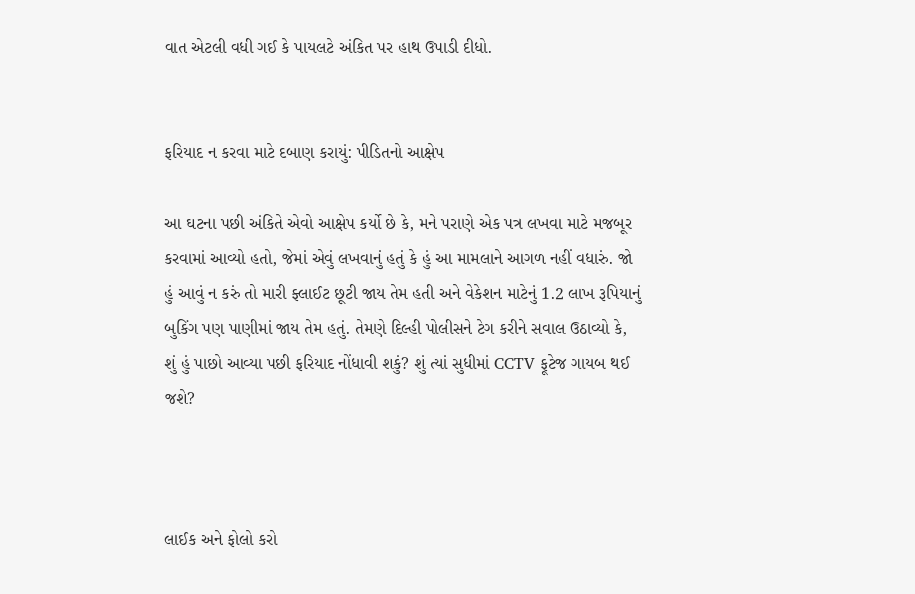વાત એટલી વધી ગઈ કે પાયલટે અંકિત પર હાથ ઉપાડી દીધો.


ફરિયાદ ન કરવા માટે દબાણ કરાયું: પીડિતનો આક્ષેપ

આ ઘટના પછી અંકિતે એવો આક્ષેપ કર્યો છે કે, મને પરાણે એક પત્ર લખવા માટે મજબૂર કરવામાં આવ્યો હતો, જેમાં એવું લખવાનું હતું કે હું આ મામલાને આગળ નહીં વધારું. જો હું આવું ન કરું તો મારી ફ્લાઈટ છૂટી જાય તેમ હતી અને વેકેશન માટેનું 1.2 લાખ રૂપિયાનું બુકિંગ પણ પાણીમાં જાય તેમ હતું. તેમણે દિલ્હી પોલીસને ટેગ કરીને સવાલ ઉઠાવ્યો કે, શું હું પાછો આવ્યા પછી ફરિયાદ નોંધાવી શકું? શું ત્યાં સુધીમાં CCTV ફૂટેજ ગાયબ થઈ જશે?



લાઈક અને ફોલો કરો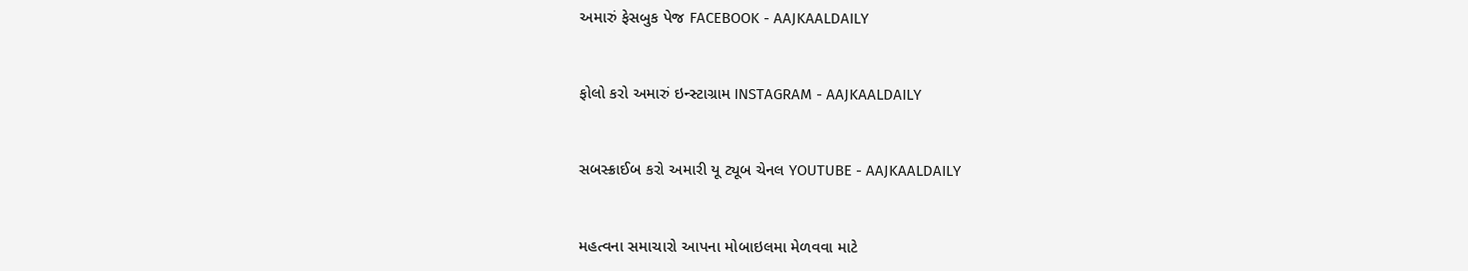અમારું ફેસબુક પેજ FACEBOOK - AAJKAALDAILY


ફોલો કરો અમારું ઇન્સ્ટાગ્રામ INSTAGRAM - AAJKAALDAILY


સબસ્ક્રાઈબ કરો અમારી યૂ ટ્યૂબ ચેનલ YOUTUBE - AAJKAALDAILY


મહત્વના સમાચારો આપના મોબાઇલમા મેળવવા માટે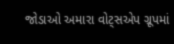જોડાઓ અમારા વોટ્સએપ ગ્રૂપમાં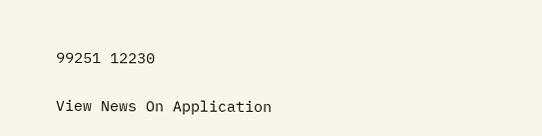99251 12230

View News On Application